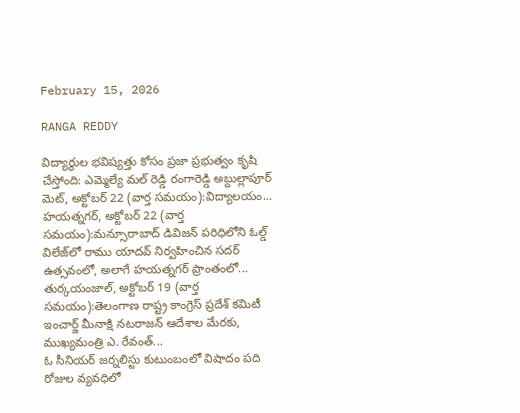February 15, 2026

RANGA REDDY

విద్యార్థుల భవిష్యత్తు కోసం ప్రజా ప్రభుత్వం కృషి చేస్తోంది: ఎమ్మెల్యే మల్ రెడ్డి రంగారెడ్డి అబ్దుల్లాపూర్ మెట్, అక్టోబర్ 22 (వార్త సమయం):విద్యాలయం...
హయత్నగర్, అక్టోబర్ 22 (వార్త సమయం):మన్సూరాబాద్ డివిజన్ పరిధిలోని ఓల్డ్ విలేజ్‌లో రాము యాదవ్ నిర్వహించిన సదర్ ఉత్సవంలో, అలాగే హయత్నగర్ ప్రాంతంలో...
తుర్కయంజాల్, అక్టోబర్ 19 (వార్త సమయం):తెలంగాణ రాష్ట్ర కాంగ్రెస్ ప్రదేశ్ కమిటీ ఇంచార్జ్ మీనాక్షి నటరాజన్ ఆదేశాల మేరకు, ముఖ్యమంత్రి ఎ. రేవంత్...
ఓ సీనియర్ జర్నలిస్టు కుటుంబంలో విషాదం పది రోజుల వ్యవధిలో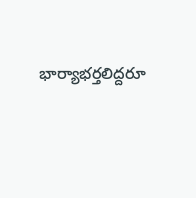భార్యాభర్తలిద్దరూ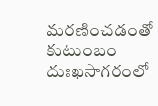మరణించడంతో కుటుంబం దుఃఖసాగరంలో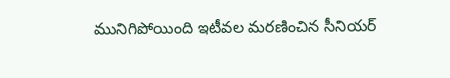మునిగిపోయింది ఇటీవల మరణించిన సీనియర్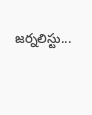జర్నలిస్టు...